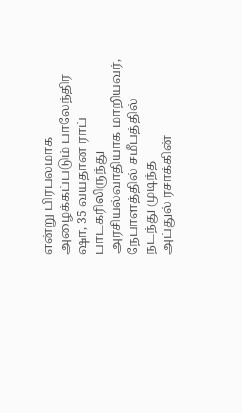என்று பிரபலமாக அழைக்கப்படும் பாலேந்திர ஷா, 35 வயதான ராப் பாடகரிலிருந்து அரசியல்வாதியாக மாறியவர், நேபாளத்தில் சமீபத்தில் நடந்து முடிந்த
அப்துல் ரசாக்கின்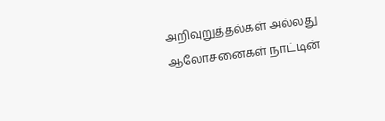அறிவுறுத்தல்கள் அல்லது ஆலோசனைகள் நாட்டின்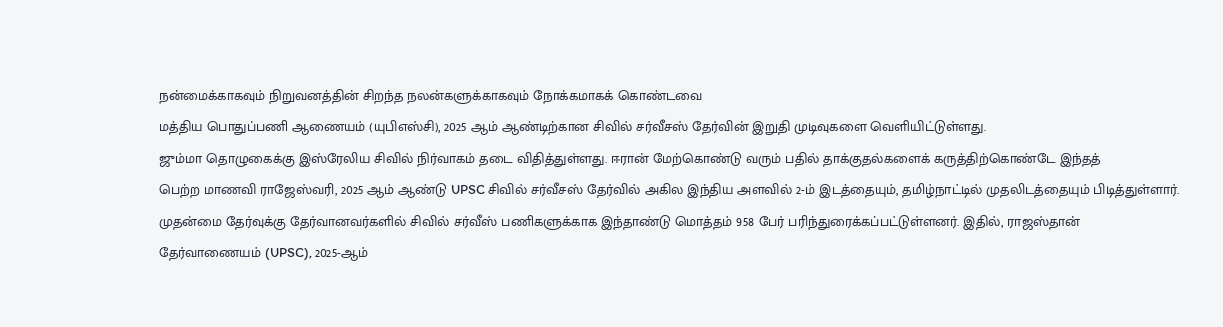நன்மைக்காகவும் நிறுவனத்தின் சிறந்த நலன்களுக்காகவும் நோக்கமாகக் கொண்டவை
மத்திய பொதுப்பணி ஆணையம் (யுபிஎஸ்சி), 2025 ஆம் ஆண்டிற்கான சிவில் சர்வீசஸ் தேர்வின் இறுதி முடிவுகளை வெளியிட்டுள்ளது.
ஜும்மா தொழுகைக்கு இஸ்ரேலிய சிவில் நிர்வாகம் தடை விதித்துள்ளது. ஈரான் மேற்கொண்டு வரும் பதில் தாக்குதல்களைக் கருத்திற்கொண்டே இந்தத்
பெற்ற மாணவி ராஜேஸ்வரி, 2025 ஆம் ஆண்டு UPSC சிவில் சர்வீசஸ் தேர்வில் அகில இந்திய அளவில் 2-ம் இடத்தையும், தமிழ்நாட்டில் முதலிடத்தையும் பிடித்துள்ளார்.
முதன்மை தேர்வுக்கு தேர்வானவர்களில் சிவில் சர்வீஸ் பணிகளுக்காக இந்தாண்டு மொத்தம் 958 பேர் பரிந்துரைக்கப்பட்டுள்ளனர். இதில், ராஜஸ்தான்
தேர்வாணையம் (UPSC), 2025-ஆம்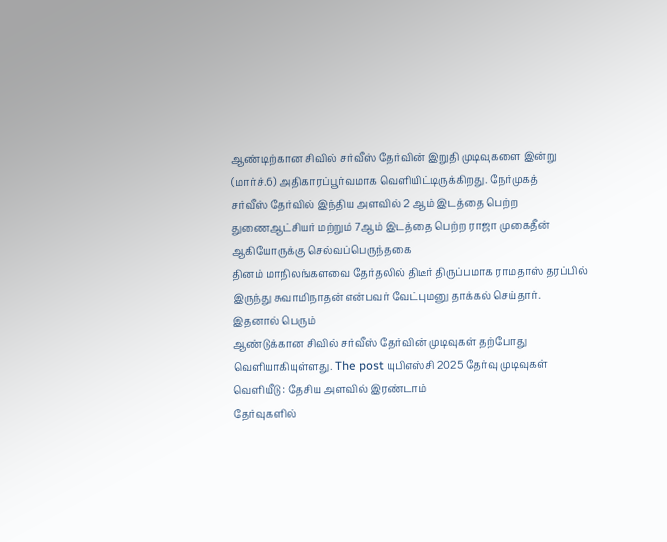ஆண்டிற்கான சிவில் சர்வீஸ் தேர்வின் இறுதி முடிவுகளை இன்று (மார்ச்.6) அதிகாரப்பூர்வமாக வெளியிட்டிருக்கிறது. நேர்முகத்
சர்வீஸ் தேர்வில் இந்திய அளவில் 2 ஆம் இடத்தை பெற்ற துணைஆட்சியர் மற்றும் 7ஆம் இடத்தை பெற்ற ராஜா முகைதீன் ஆகியோருக்கு செல்வப்பெருந்தகை
தினம் மாநிலங்களவை தேர்தலில் திடீர் திருப்பமாக ராமதாஸ் தரப்பில் இருந்து சுவாமிநாதன் என்பவர் வேட்புமனு தாக்கல் செய்தார். இதனால் பெரும்
ஆண்டுக்கான சிவில் சர்வீஸ் தேர்வின் முடிவுகள் தற்போது வெளியாகியுள்ளது. The post யுபிஎஸ்சி 2025 தேர்வு முடிவுகள் வெளியீடு : தேசிய அளவில் இரண்டாம்
தேர்வுகளில்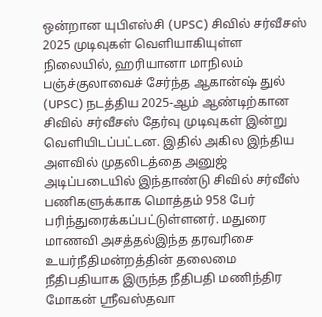ஒன்றான யுபிஎஸ்சி (UPSC) சிவில் சர்வீசஸ் 2025 முடிவுகள் வெளியாகியுள்ள நிலையில், ஹரியானா மாநிலம் பஞ்ச்குலாவைச் சேர்ந்த ஆகான்ஷ் துல்
(UPSC) நடத்திய 2025-ஆம் ஆண்டிற்கான சிவில் சர்வீசஸ் தேர்வு முடிவுகள் இன்று வெளியிடப்பட்டன. இதில் அகில இந்திய அளவில் முதலிடத்தை அனுஜ்
அடிப்படையில் இந்தாண்டு சிவில் சர்வீஸ் பணிகளுக்காக மொத்தம் 958 பேர் பரிந்துரைக்கப்பட்டுள்ளனர். மதுரை மாணவி அசத்தல்இந்த தரவரிசை
உயர்நீதிமன்றத்தின் தலைமை நீதிபதியாக இருந்த நீதிபதி மணிந்திர மோகன் ஸ்ரீவஸ்தவா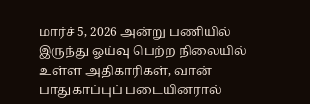மார்ச் 5, 2026 அன்று பணியில் இருந்து ஓய்வு பெற்ற நிலையில்
உள்ள அதிகாரிகள், வான் பாதுகாப்புப் படையினரால்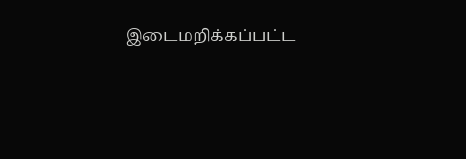இடைமறிக்கப்பட்ட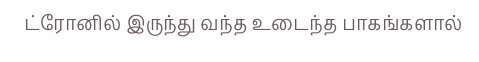ட்ரோனில் இருந்து வந்த உடைந்த பாகங்களால்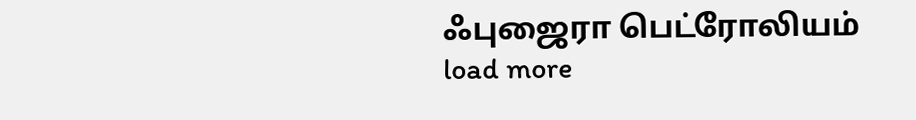ஃபுஜைரா பெட்ரோலியம்
load more